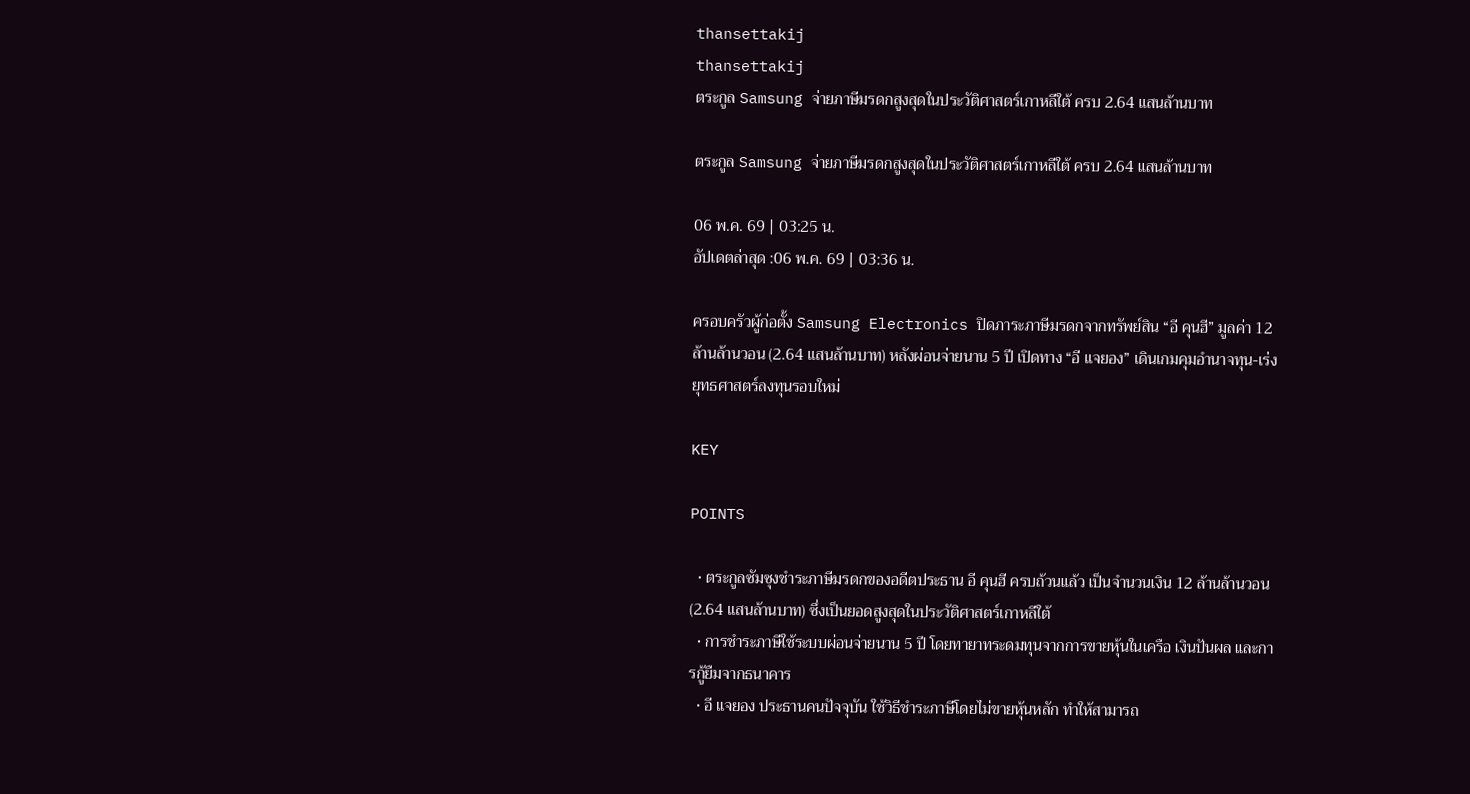thansettakij
thansettakij
ตระกูล Samsung จ่ายภาษีมรดกสูงสุดในประวัติศาสตร์เกาหลีใต้ ครบ 2.64 แสนล้านบาท

ตระกูล Samsung จ่ายภาษีมรดกสูงสุดในประวัติศาสตร์เกาหลีใต้ ครบ 2.64 แสนล้านบาท

06 พ.ค. 69 | 03:25 น.
อัปเดตล่าสุด :06 พ.ค. 69 | 03:36 น.

ครอบครัวผู้ก่อตั้ง Samsung Electronics ปิดภาระภาษีมรดกจากทรัพย์สิน “อี คุนฮี” มูลค่า 12 ล้านล้านวอน (2.64 แสนล้านบาท) หลังผ่อนจ่ายนาน 5 ปี เปิดทาง “อี แจยอง” เดินเกมคุมอำนาจทุน-เร่งยุทธศาสตร์ลงทุนรอบใหม่

KEY

POINTS

  • ตระกูลซัมซุงชำระภาษีมรดกของอดีตประธาน อี คุนฮี ครบถ้วนแล้ว เป็นจำนวนเงิน 12 ล้านล้านวอน (2.64 แสนล้านบาท) ซึ่งเป็นยอดสูงสุดในประวัติศาสตร์เกาหลีใต้
  • การชำระภาษีใช้ระบบผ่อนจ่ายนาน 5 ปี โดยทายาทระดมทุนจากการขายหุ้นในเครือ เงินปันผล และการกู้ยืมจากธนาคาร
  • อี แจยอง ประธานคนปัจจุบัน ใช้วิธีชำระภาษีโดยไม่ขายหุ้นหลัก ทำให้สามารถ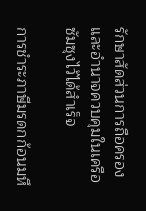รักษาสัดส่วนการถือครองและอำนาจควบคุมในเครือซัมซุงไว้ได้สำเร็จ

การชำระภาษีมรดกก้อนมหึ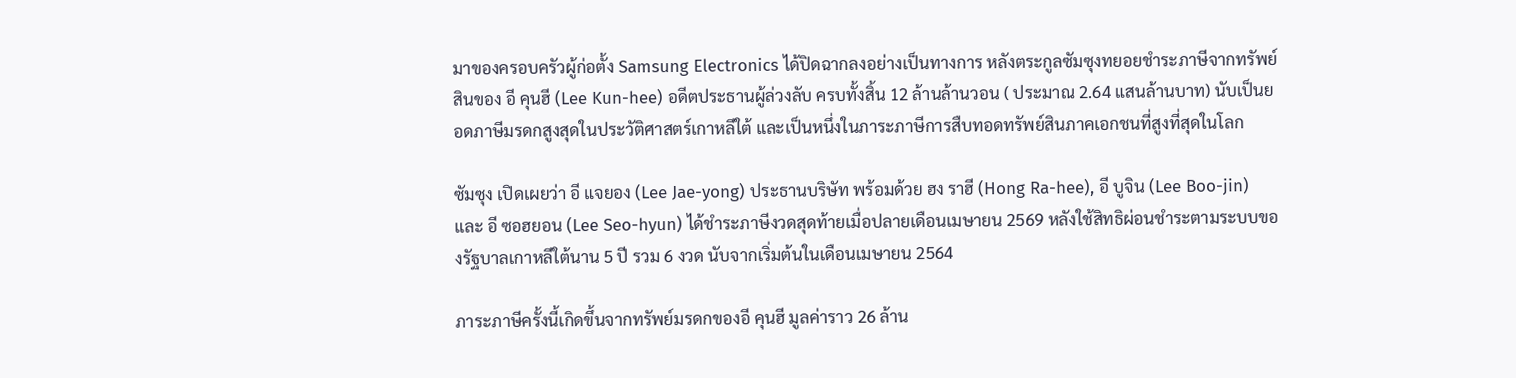มาของครอบครัวผู้ก่อตั้ง Samsung Electronics ได้ปิดฉากลงอย่างเป็นทางการ หลังตระกูลซัมซุงทยอยชำระภาษีจากทรัพย์สินของ อี คุนฮี (Lee Kun-hee) อดีตประธานผู้ล่วงลับ ครบทั้งสิ้น 12 ล้านล้านวอน ( ประมาณ 2.64 แสนล้านบาท) นับเป็นยอดภาษีมรดกสูงสุดในประวัติศาสตร์เกาหลีใต้ และเป็นหนึ่งในภาระภาษีการสืบทอดทรัพย์สินภาคเอกชนที่สูงที่สุดในโลก

ซัมซุง เปิดเผยว่า อี แจยอง (Lee Jae-yong) ประธานบริษัท พร้อมด้วย ฮง ราฮี (Hong Ra-hee), อี บูจิน (Lee Boo-jin) และ อี ซอฮยอน (Lee Seo-hyun) ได้ชำระภาษีงวดสุดท้ายเมื่อปลายเดือนเมษายน 2569 หลังใช้สิทธิผ่อนชำระตามระบบของรัฐบาลเกาหลีใต้นาน 5 ปี รวม 6 งวด นับจากเริ่มต้นในเดือนเมษายน 2564

ภาระภาษีครั้งนี้เกิดขึ้นจากทรัพย์มรดกของอี คุนฮี มูลค่าราว 26 ล้าน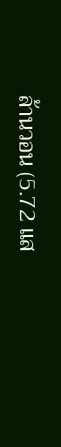ล้านวอน (5.72 แส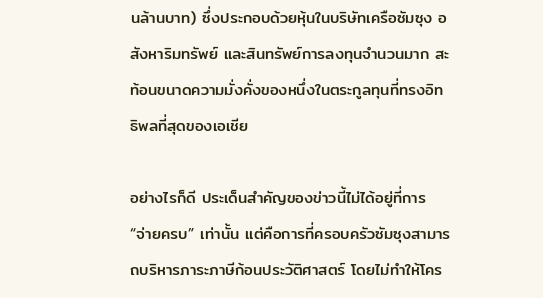นล้านบาท) ซึ่งประกอบด้วยหุ้นในบริษัทเครือซัมซุง อสังหาริมทรัพย์ และสินทรัพย์การลงทุนจำนวนมาก สะท้อนขนาดความมั่งคั่งของหนึ่งในตระกูลทุนที่ทรงอิทธิพลที่สุดของเอเชีย

อย่างไรก็ดี ประเด็นสำคัญของข่าวนี้ไม่ได้อยู่ที่การ “จ่ายครบ” เท่านั้น แต่คือการที่ครอบครัวซัมซุงสามารถบริหารภาระภาษีก้อนประวัติศาสตร์ โดยไม่ทำให้โคร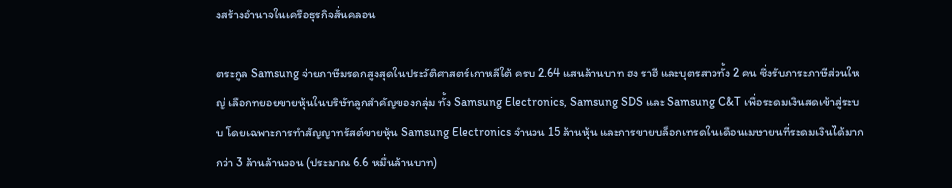งสร้างอำนาจในเครือธุรกิจสั่นคลอน

ตระกูล Samsung จ่ายภาษีมรดกสูงสุดในประวัติศาสตร์เกาหลีใต้ ครบ 2.64 แสนล้านบาท ฮง ราฮี และบุตรสาวทั้ง 2 คน ซึ่งรับภาระภาษีส่วนใหญ่ เลือกทยอยขายหุ้นในบริษัทลูกสำคัญของกลุ่ม ทั้ง Samsung Electronics, Samsung SDS และ Samsung C&T เพื่อระดมเงินสดเข้าสู่ระบบ โดยเฉพาะการทำสัญญาทรัสต์ขายหุ้น Samsung Electronics จำนวน 15 ล้านหุ้น และการขายบล็อกเทรดในเดือนเมษายนที่ระดมเงินได้มากกว่า 3 ล้านล้านวอน (ประมาณ 6.6 หมื่นล้านบาท)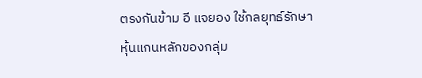ตรงกันข้าม อี แจยอง ใช้กลยุทธ์รักษาหุ้นแกนหลักของกลุ่ม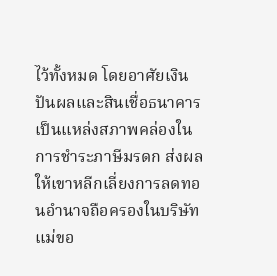ไว้ทั้งหมด โดยอาศัยเงินปันผลและสินเชื่อธนาคารเป็นแหล่งสภาพคล่องในการชำระภาษีมรดก ส่งผลให้เขาหลีกเลี่ยงการลดทอนอำนาจถือครองในบริษัทแม่ขอ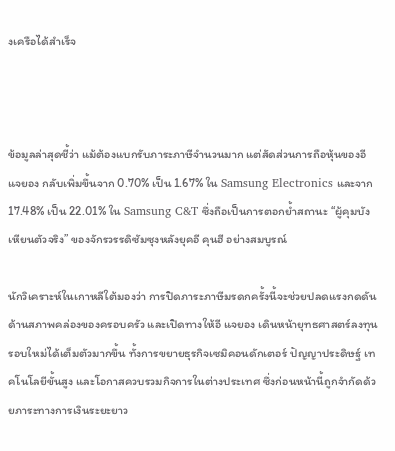งเครือได้สำเร็จ



ข้อมูลล่าสุดชี้ว่า แม้ต้องแบกรับภาระภาษีจำนวนมาก แต่สัดส่วนการถือหุ้นของอี แจยอง กลับเพิ่มขึ้นจาก 0.70% เป็น 1.67% ใน Samsung Electronics และจาก 17.48% เป็น 22.01% ใน Samsung C&T ซึ่งถือเป็นการตอกย้ำสถานะ “ผู้คุมบังเหียนตัวจริง” ของจักรวรรดิซัมซุงหลังยุคอี คุนฮี อย่างสมบูรณ์

นักวิเคราะห์ในเกาหลีใต้มองว่า การปิดภาระภาษีมรดกครั้งนี้จะช่วยปลดแรงกดดันด้านสภาพคล่องของครอบครัว และเปิดทางให้อี แจยอง เดินหน้ายุทธศาสตร์ลงทุนรอบใหม่ได้เต็มตัวมากขึ้น ทั้งการขยายธุรกิจเซมิคอนดักเตอร์ ปัญญาประดิษฐ์ เทคโนโลยีขั้นสูง และโอกาสควบรวมกิจการในต่างประเทศ ซึ่งก่อนหน้านี้ถูกจำกัดด้วยภาระทางการเงินระยะยาว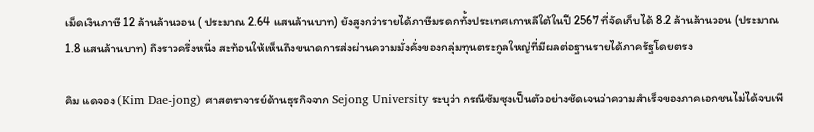เม็ดเงินภาษี 12 ล้านล้านวอน ( ประมาณ 2.64 แสนล้านบาท) ยังสูงกว่ารายได้ภาษีมรดกทั้งประเทศเกาหลีใต้ในปี 2567 ที่จัดเก็บได้ 8.2 ล้านล้านวอน (ประมาณ 1.8 แสนล้านบาท) ถึงราวครึ่งหนึ่ง สะท้อนให้เห็นถึงขนาดการส่งผ่านความมั่งคั่งของกลุ่มทุนตระกูลใหญ่ที่มีผลต่อฐานรายได้ภาครัฐโดยตรง

คิม แดจอง (Kim Dae-jong) ศาสตราจารย์ด้านธุรกิจจาก Sejong University ระบุว่า กรณีซัมซุงเป็นตัวอย่างชัดเจนว่าความสำเร็จของภาคเอกชนไม่ได้จบเพี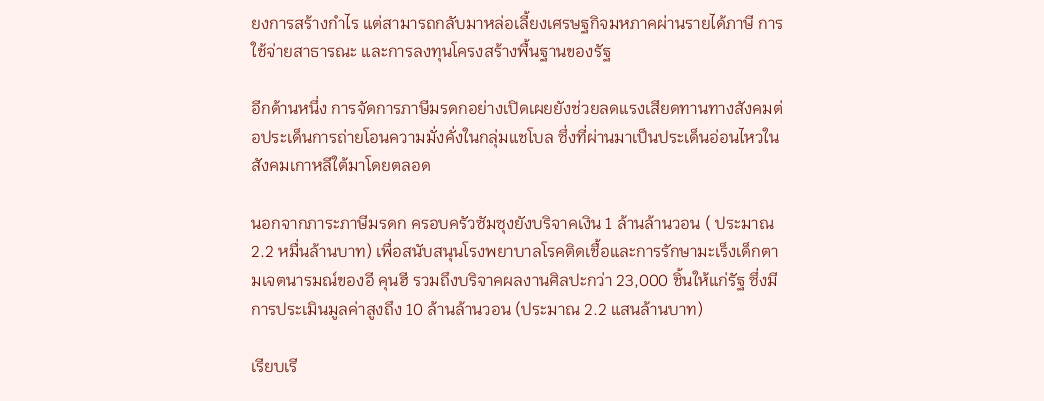ยงการสร้างกำไร แต่สามารถกลับมาหล่อเลี้ยงเศรษฐกิจมหภาคผ่านรายได้ภาษี การใช้จ่ายสาธารณะ และการลงทุนโครงสร้างพื้นฐานของรัฐ

อีกด้านหนึ่ง การจัดการภาษีมรดกอย่างเปิดเผยยังช่วยลดแรงเสียดทานทางสังคมต่อประเด็นการถ่ายโอนความมั่งคั่งในกลุ่มแชโบล ซึ่งที่ผ่านมาเป็นประเด็นอ่อนไหวในสังคมเกาหลีใต้มาโดยตลอด

นอกจากภาระภาษีมรดก ครอบครัวซัมซุงยังบริจาคเงิน 1 ล้านล้านวอน ( ประมาณ 2.2 หมื่นล้านบาท) เพื่อสนับสนุนโรงพยาบาลโรคติดเชื้อและการรักษามะเร็งเด็กตามเจตนารมณ์ของอี คุนฮี รวมถึงบริจาคผลงานศิลปะกว่า 23,000 ชิ้นให้แก่รัฐ ซึ่งมีการประเมินมูลค่าสูงถึง 10 ล้านล้านวอน (ประมาณ 2.2 แสนล้านบาท)

เรียบเรี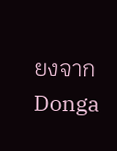ยงจาก Donga